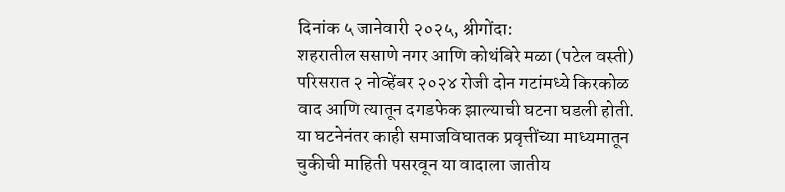दिनांक ५ जानेवारी २०२५, श्रीगोंदा:
शहरातील ससाणे नगर आणि कोथंबिरे मळा (पटेल वस्ती) परिसरात २ नोव्हेंबर २०२४ रोजी दोन गटांमध्ये किरकोळ वाद आणि त्यातून दगडफेक झाल्याची घटना घडली होती. या घटनेनंतर काही समाजविघातक प्रवृत्तींच्या माध्यमातून चुकीची माहिती पसरवून या वादाला जातीय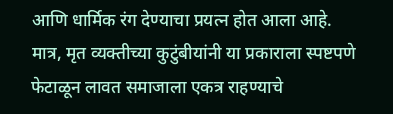आणि धार्मिक रंग देण्याचा प्रयत्न होत आला आहे. मात्र, मृत व्यक्तीच्या कुटुंबीयांनी या प्रकाराला स्पष्टपणे फेटाळून लावत समाजाला एकत्र राहण्याचे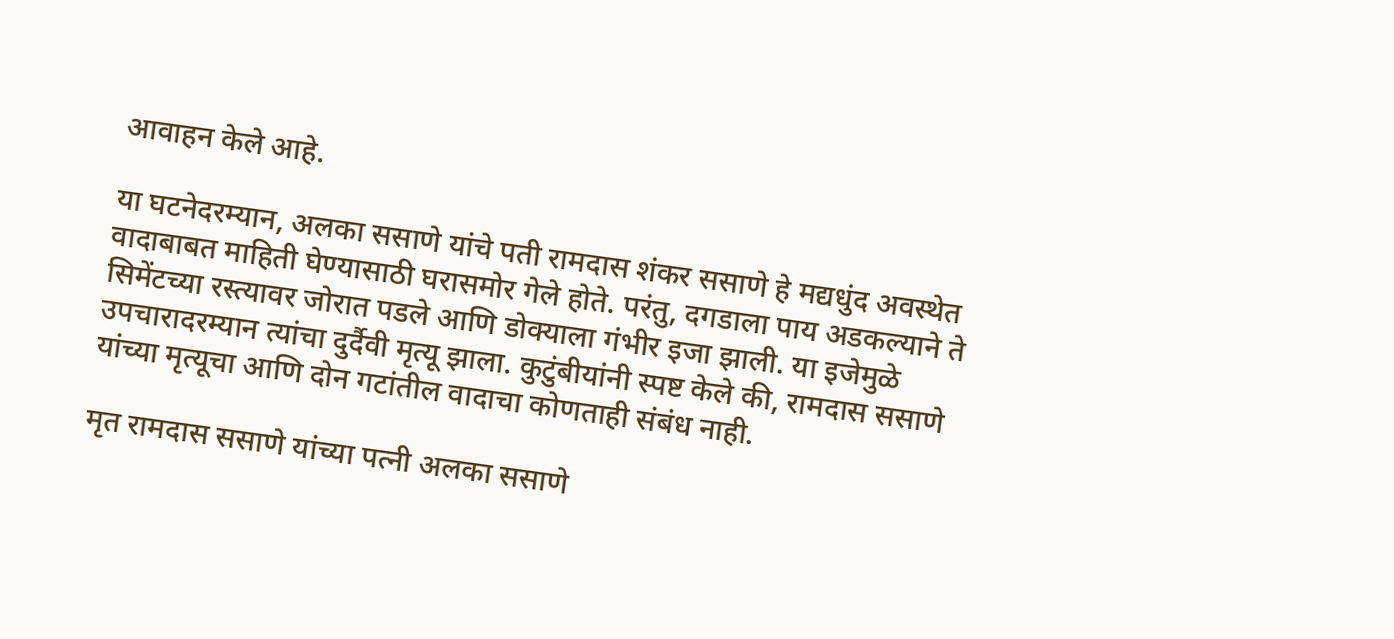आवाहन केले आहे.

या घटनेदरम्यान, अलका ससाणे यांचे पती रामदास शंकर ससाणे हे मद्यधुंद अवस्थेत वादाबाबत माहिती घेण्यासाठी घरासमोर गेले होते. परंतु, दगडाला पाय अडकल्याने ते सिमेंटच्या रस्त्यावर जोरात पडले आणि डोक्याला गंभीर इजा झाली. या इजेमुळे उपचारादरम्यान त्यांचा दुर्दैवी मृत्यू झाला. कुटुंबीयांनी स्पष्ट केले की, रामदास ससाणे यांच्या मृत्यूचा आणि दोन गटांतील वादाचा कोणताही संबंध नाही.

मृत रामदास ससाणे यांच्या पत्नी अलका ससाणे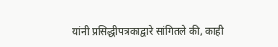यांनी प्रसिद्धीपत्रकाद्वारे सांगितले की, काही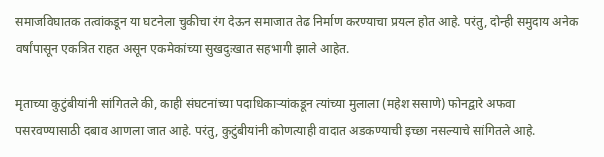समाजविघातक तत्वांकडून या घटनेला चुकीचा रंग देऊन समाजात तेढ निर्माण करण्याचा प्रयत्न होत आहे. परंतु, दोन्ही समुदाय अनेक वर्षांपासून एकत्रित राहत असून एकमेकांच्या सुखदुःखात सहभागी झाले आहेत.

मृताच्या कुटुंबीयांनी सांगितले की, काही संघटनांच्या पदाधिकाऱ्यांकडून त्यांच्या मुलाला (महेश ससाणे) फोनद्वारे अफवा पसरवण्यासाठी दबाव आणला जात आहे. परंतु, कुटुंबीयांनी कोणत्याही वादात अडकण्याची इच्छा नसल्याचे सांगितले आहे.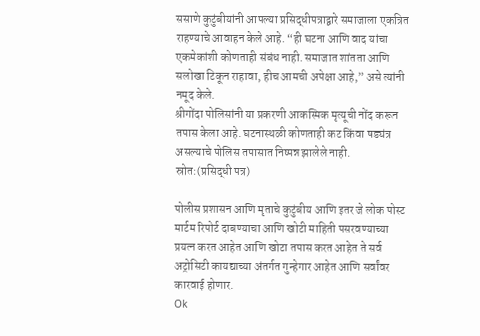ससाणे कुटुंबीयांनी आपल्या प्रसिद्धीपत्राद्वारे समाजाला एकत्रित राहण्याचे आवाहन केले आहे. “ही घटना आणि वाद यांचा एकमेकांशी कोणताही संबंध नाही. समाजात शांतता आणि सलोखा टिकून राहावा, हीच आमची अपेक्षा आहे,” असे त्यांनी नमूद केले.
श्रीगोंदा पोलिसांनी या प्रकरणी आकस्मिक मृत्यूची नोंद करून तपास केला आहे. घटनास्थळी कोणताही कट किंवा षड्यंत्र असल्याचे पोलिस तपासात निष्पन्न झालेले नाही.
स्रोत:(प्रसिद्धी पत्र)

पोलीस प्रशासन आणि मृताचे कुटुंबीय आणि इतर जे लोक पोस्ट मार्टम रिपोर्ट दाबण्याचा आणि खोटी माहिती पसरवण्याच्या प्रयत्न करत आहेत आणि खोटा तपास करत आहेत ते सर्व अट्रोसिटी कायद्याच्या अंतर्गत गुन्हेगार आहेत आणि सर्वांवर कारवाई होणार.
Ok